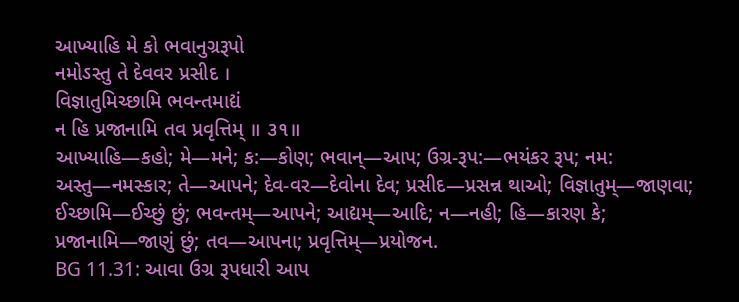આખ્યાહિ મે કો ભવાનુગ્રરૂપો
નમોઽસ્તુ તે દેવવર પ્રસીદ ।
વિજ્ઞાતુમિચ્છામિ ભવન્તમાદ્યં
ન હિ પ્રજાનામિ તવ પ્રવૃત્તિમ્ ॥ ૩૧॥
આખ્યાહિ—કહો; મે—મને; ક:—કોણ; ભવાન્—આપ; ઉગ્ર-રૂપ:—ભયંકર રૂપ; નમ: અસ્તુ—નમસ્કાર; તે—આપને; દેવ-વર—દેવોના દેવ; પ્રસીદ—પ્રસન્ન થાઓ; વિજ્ઞાતુમ્—જાણવા; ઈચ્છામિ—ઈચ્છું છું; ભવન્તમ્—આપને; આદ્યમ્—આદિ; ન—નહી; હિ—કારણ કે; પ્રજાનામિ—જાણું છું; તવ—આપના; પ્રવૃત્તિમ્—પ્રયોજન.
BG 11.31: આવા ઉગ્ર રૂપધારી આપ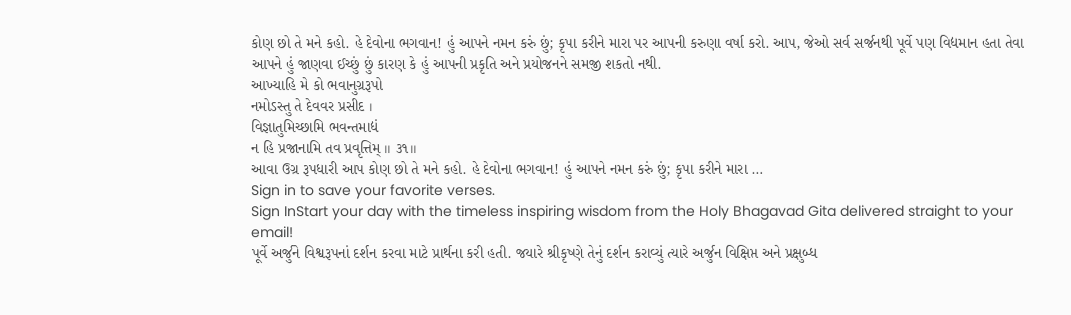કોણ છો તે મને કહો. હે દેવોના ભગવાન! હું આપને નમન કરું છું; કૃપા કરીને મારા પર આપની કરુણા વર્ષા કરો. આપ, જેઓ સર્વ સર્જનથી પૂર્વે પણ વિદ્યમાન હતા તેવા આપને હું જાણવા ઈચ્છું છું કારણ કે હું આપની પ્રકૃતિ અને પ્રયોજનને સમજી શકતો નથી.
આખ્યાહિ મે કો ભવાનુગ્રરૂપો
નમોઽસ્તુ તે દેવવર પ્રસીદ ।
વિજ્ઞાતુમિચ્છામિ ભવન્તમાદ્યં
ન હિ પ્રજાનામિ તવ પ્રવૃત્તિમ્ ॥ ૩૧॥
આવા ઉગ્ર રૂપધારી આપ કોણ છો તે મને કહો. હે દેવોના ભગવાન! હું આપને નમન કરું છું; કૃપા કરીને મારા …
Sign in to save your favorite verses.
Sign InStart your day with the timeless inspiring wisdom from the Holy Bhagavad Gita delivered straight to your email!
પૂર્વે અર્જુને વિશ્વરૂપનાં દર્શન કરવા માટે પ્રાર્થના કરી હતી. જયારે શ્રીકૃષ્ણે તેનું દર્શન કરાવ્યું ત્યારે અર્જુન વિક્ષિપ્ત અને પ્રક્ષુબ્ધ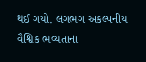થઈ ગયો. લગભગ અકલ્પનીય વૈશ્વિક ભવ્યતાના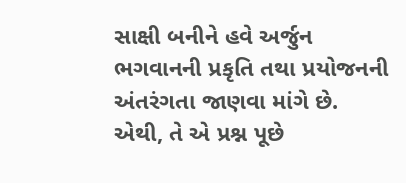સાક્ષી બનીને હવે અર્જુન ભગવાનની પ્રકૃતિ તથા પ્રયોજનની અંતરંગતા જાણવા માંગે છે. એથી, તે એ પ્રશ્ન પૂછે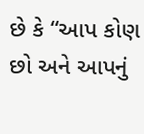છે કે “આપ કોણ છો અને આપનું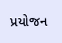પ્રયોજન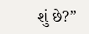શું છે?”